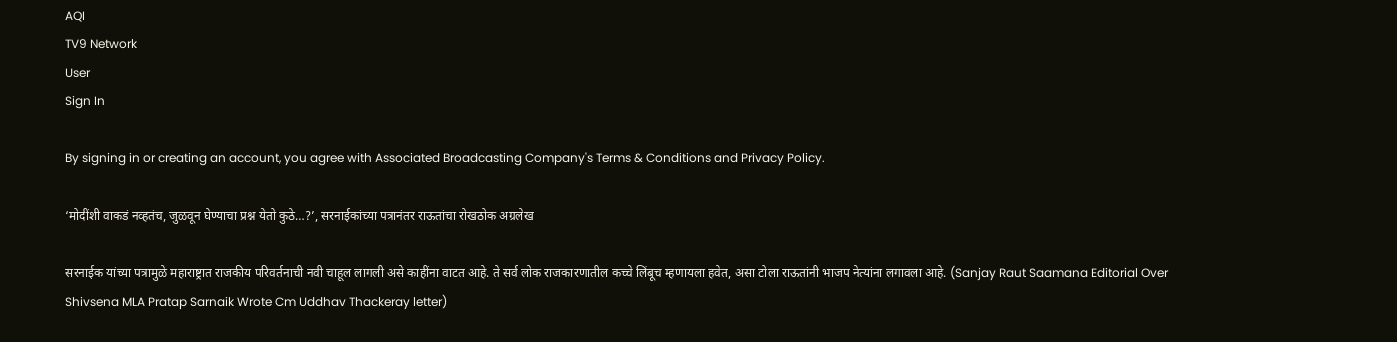AQI
TV9 Network
User
Sign In

By signing in or creating an account, you agree with Associated Broadcasting Company's Terms & Conditions and Privacy Policy.

‘मोदींशी वाकडं नव्हतंच, जुळवून घेण्याचा प्रश्न येतो कुठे…?’, सरनाईकांच्या पत्रानंतर राऊतांचा रोखठोक अग्रलेख

सरनाईक यांच्या पत्रामुळे महाराष्ट्रात राजकीय परिवर्तनाची नवी चाहूल लागली असे काहींना वाटत आहे. ते सर्व लोक राजकारणातील कच्चे लिंबूच म्हणायला हवेत, असा टोला राऊतांनी भाजप नेत्यांना लगावला आहे. (Sanjay Raut Saamana Editorial Over Shivsena MLA Pratap Sarnaik Wrote Cm Uddhav Thackeray letter)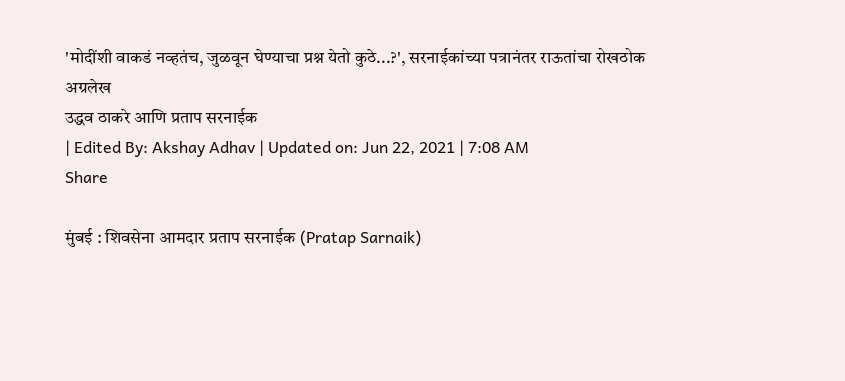'मोदींशी वाकडं नव्हतंच, जुळवून घेण्याचा प्रश्न येतो कुठे...?', सरनाईकांच्या पत्रानंतर राऊतांचा रोखठोक अग्रलेख
उद्धव ठाकरे आणि प्रताप सरनाईक
| Edited By: Akshay Adhav | Updated on: Jun 22, 2021 | 7:08 AM
Share

मुंबई : शिवसेना आमदार प्रताप सरनाईक (Pratap Sarnaik)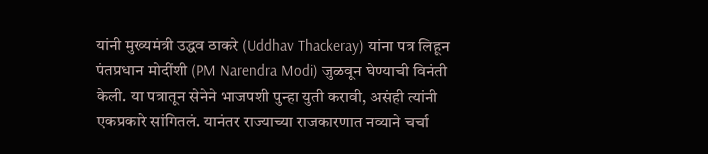यांनी मुख्यमंत्री उद्धव ठाकरे (Uddhav Thackeray) यांना पत्र लिहून पंतप्रधान मोदींशी (PM Narendra Modi) जुळवून घेण्याची विनंती केली. या पत्रातून सेनेने भाजपशी पुन्हा युती करावी, असंही त्यांनी एकप्रकारे सांगितलं. यानंतर राज्याच्या राजकारणात नव्याने चर्चा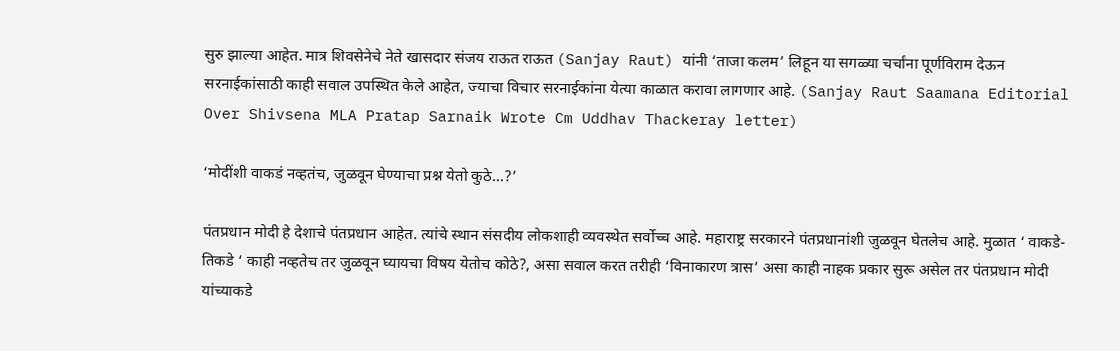सुरु झाल्या आहेत. मात्र शिवसेनेचे नेते खासदार संजय राऊत राऊत (Sanjay Raut) यांनी ‘ताजा कलम’ लिहून या सगळ्या चर्चांना पूर्णविराम देऊन सरनाईकांसाठी काही सवाल उपस्थित केले आहेत, ज्याचा विचार सरनाईकांना येत्या काळात करावा लागणार आहे. (Sanjay Raut Saamana Editorial Over Shivsena MLA Pratap Sarnaik Wrote Cm Uddhav Thackeray letter)

‘मोदींशी वाकडं नव्हतंच, जुळवून घेण्याचा प्रश्न येतो कुठे…?’

पंतप्रधान मोदी हे देशाचे पंतप्रधान आहेत. त्यांचे स्थान संसदीय लोकशाही व्यवस्थेत सर्वोच्च आहे. महाराष्ट्र सरकारने पंतप्रधानांशी जुळवून घेतलेच आहे. मुळात ‘ वाकडे-तिकडे ‘ काही नव्हतेच तर जुळवून घ्यायचा विषय येतोच कोठे?, असा सवाल करत तरीही ‘विनाकारण त्रास’ असा काही नाहक प्रकार सुरू असेल तर पंतप्रधान मोदी यांच्याकडे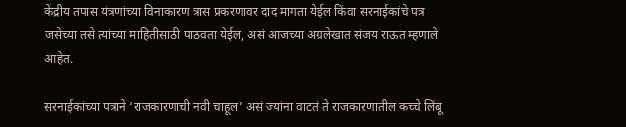केंद्रीय तपास यंत्रणांच्या विनाकारण त्रास प्रकरणावर दाद मागता येईल किंवा सरनाईकांचे पत्र जसेच्या तसे त्यांच्या माहितीसाठी पाठवता येईल, असं आजच्या अग्रलेखात संजय राऊत म्हणाले आहेत.

सरनाईकांच्या पत्राने ‘राजकारणाची नवी चाहूल’ असं ज्यांना वाटतं ते राजकारणातील कच्चे लिंबू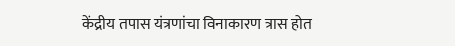केंद्रीय तपास यंत्रणांचा विनाकारण त्रास होत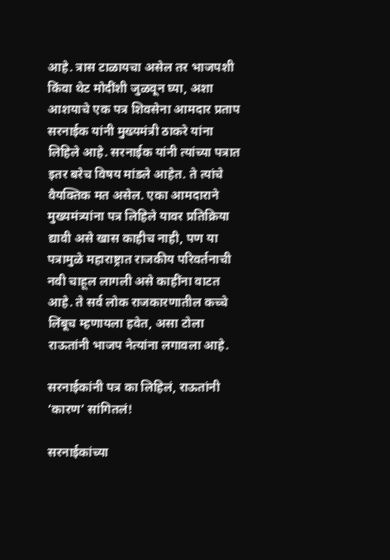आहे. त्रास टाळायचा असेल तर भाजपशी किंवा थेट मोदींशी जुळवून घ्या, अशा आशयाचे एक पत्र शिवसेना आमदार प्रताप सरनाईक यांनी मुख्यमंत्री ठाकरे यांना लिहिले आहे. सरनाईक यांनी त्यांच्या पत्रात इतर बरेच विषय मांडले आहेत. ते त्यांचे वैयक्तिक मत असेल. एका आमदाराने मुख्यमंत्र्यांना पत्र लिहिले यावर प्रतिक्रिया द्यावी असे खास काहीच नाही, पण या पत्रामुळे महाराष्ट्रात राजकीय परिवर्तनाची नवी चाहूल लागली असे काहींना वाटत आहे. ते सर्व लोक राजकारणातील कच्चे लिंबूच म्हणायला हवेत, असा टोला राऊतांनी भाजप नेत्यांना लगावला आहे.

सरनाईकांनी पत्र का लिहिलं, राऊतांनी ‘कारण’ सांगितलं!

सरनाईकांच्या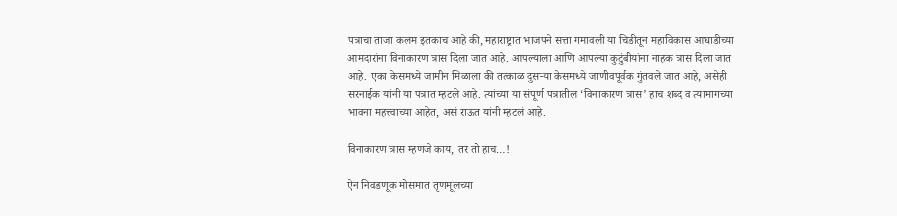पत्राचा ताजा कलम इतकाच आहे की, महाराष्ट्रात भाजपने सत्ता गमावली या चिडीतून महाविकास आघाडीच्या आमदारांना विनाकारण त्रास दिला जात आहे. आपल्याला आणि आपल्या कुटुंबीयांना नाहक त्रास दिला जात आहे. एका केसमध्ये जामीन मिळाला की तत्काळ दुसऱ्या केसमध्ये जाणीवपूर्वक गुंतवले जात आहे, असेही सरनाईक यांनी या पत्रात म्हटले आहे. त्यांच्या या संपूर्ण पत्रातील ‘विनाकारण त्रास’ हाच शब्द व त्यामागच्या भावना महत्त्वाच्या आहेत, असं राऊत यांनी म्हटलं आहे.

विनाकारण त्रास म्हणजे काय, तर तो हाच…!

ऐन निवडणूक मोसमात तृणमूलच्या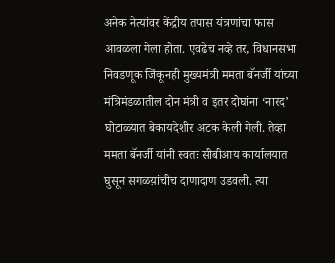अनेक नेत्यांवर केंद्रीय तपास यंत्रणांचा फास आवळला गेला होता. एवढेच नव्हे तर, विधानसभा निवडणूक जिंकूनही मुख्यमंत्री ममता बॅनर्जी यांच्या मंत्रिमंडळातील दोन मंत्री व इतर दोघांना ‘नारद’ घोटाळ्यात बेकायदेशीर अटक केली गेली. तेव्हा ममता बॅनर्जी यांनी स्वतः सीबीआय कार्यालयात घुसून सगळय़ांचीच दाणादाण उडवली. त्या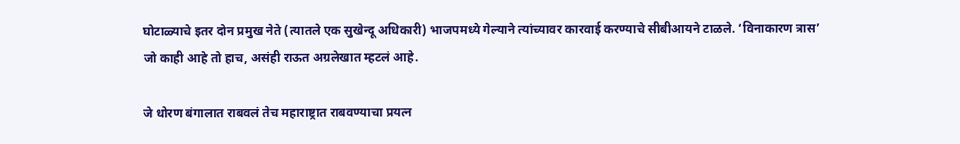घोटाळ्याचे इतर दोन प्रमुख नेते (त्यातले एक सुखेन्दू अधिकारी) भाजपमध्ये गेल्याने त्यांच्यावर कारवाई करण्याचे सीबीआयने टाळले. ‘विनाकारण त्रास’ जो काही आहे तो हाच, असंही राऊत अग्रलेखात म्हटलं आहे.

जे धोरण बंगालात राबवलं तेच महाराष्ट्रात राबवण्याचा प्रयत्न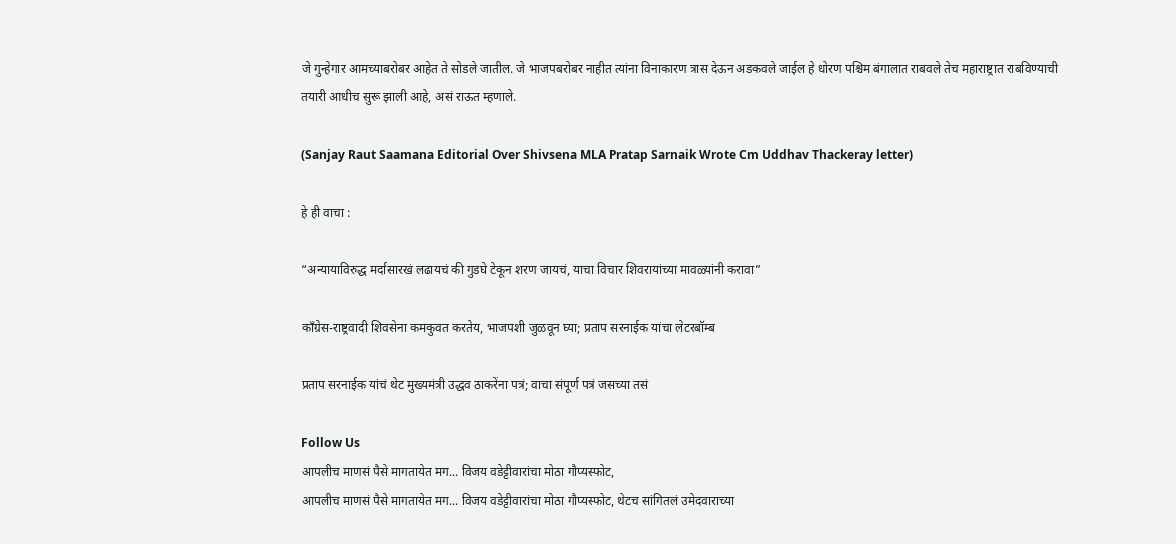जे गुन्हेगार आमच्याबरोबर आहेत ते सोडले जातील. जे भाजपबरोबर नाहीत त्यांना विनाकारण त्रास देऊन अडकवले जाईल हे धोरण पश्चिम बंगालात राबवले तेच महाराष्ट्रात राबविण्याची तयारी आधीच सुरू झाली आहे, असं राऊत म्हणाले.

(Sanjay Raut Saamana Editorial Over Shivsena MLA Pratap Sarnaik Wrote Cm Uddhav Thackeray letter)

हे ही वाचा :

“अन्यायाविरुद्ध मर्दासारखं लढायचं की गुडघे टेकून शरण जायचं, याचा विचार शिवरायांच्या मावळ्यांनी करावा”

काँग्रेस-राष्ट्रवादी शिवसेना कमकुवत करतेय, भाजपशी जुळवून घ्या; प्रताप सरनाईक यांचा लेटरबॉम्ब

प्रताप सरनाईक यांचं थेट मुख्यमंत्री उद्धव ठाकरेंना पत्रं; वाचा संपूर्ण पत्रं जसच्या तसं

Follow Us
आपलीच माणसं पैसे मागतायेत मग... विजय वडेट्टीवारांचा मोठा गौप्यस्फोट,
आपलीच माणसं पैसे मागतायेत मग... विजय वडेट्टीवारांचा मोठा गौप्यस्फोट, थेटच सांगितलं उमेदवाराच्या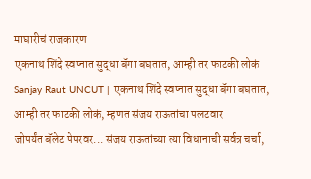माघारीचं राजकारण
एकनाथ शिंदे स्वप्नात सुद्धा बॅगा बघतात, आम्ही तर फाटकी लोकं
Sanjay Raut UNCUT | एकनाथ शिंदे स्वप्नात सुद्धा बॅगा बघतात, आम्ही तर फाटकी लोकं, म्हणत संजय राऊतांचा पलटवार
जोपर्यंत बॅलेट पेपरवर... संजय राऊतांच्या त्या विधानाची सर्वत्र चर्चा,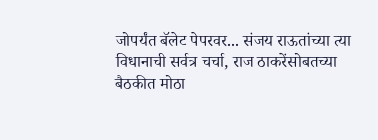जोपर्यंत बॅलेट पेपरवर... संजय राऊतांच्या त्या विधानाची सर्वत्र चर्चा, राज ठाकरेंसोबतच्या बैठकीत मोठा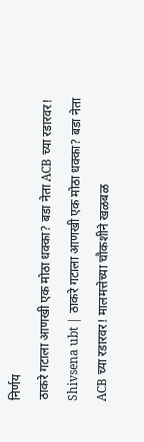निर्णय
ठाकरे गटाला आणखी एक मोठा धक्का? बडा नेता ACB च्या रडारवर!
Shivsena ubt | ठाकरे गटाला आणखी एक मोठा धक्का? बडा नेता ACB च्या रडारवर! मालमत्तेच्या चौकशीने खळबळ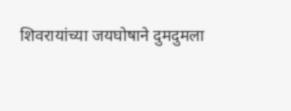शिवरायांच्या जयघोषाने दुमदुमला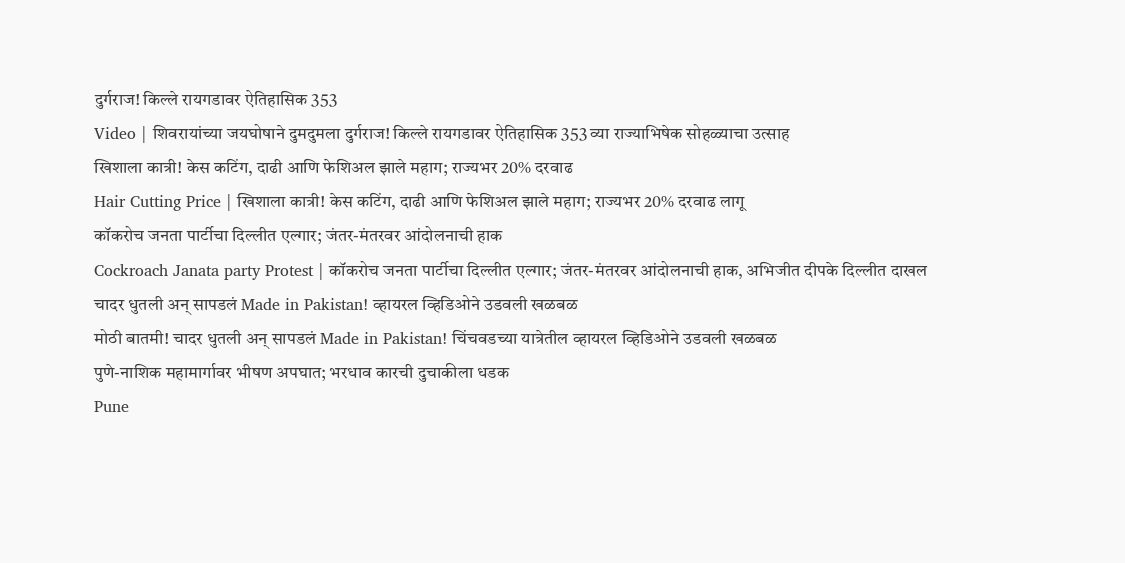दुर्गराज! किल्ले रायगडावर ऐतिहासिक 353
Video | शिवरायांच्या जयघोषाने दुमदुमला दुर्गराज! किल्ले रायगडावर ऐतिहासिक 353 व्या राज्याभिषेक सोहळ्याचा उत्साह
खिशाला कात्री! केस कटिंग, दाढी आणि फेशिअल झाले महाग; राज्यभर 20% दरवाढ
Hair Cutting Price | खिशाला कात्री! केस कटिंग, दाढी आणि फेशिअल झाले महाग; राज्यभर 20% दरवाढ लागू
कॉकरोच जनता पार्टीचा दिल्लीत एल्गार; जंतर-मंतरवर आंदोलनाची हाक
Cockroach Janata party Protest | कॉकरोच जनता पार्टीचा दिल्लीत एल्गार; जंतर-मंतरवर आंदोलनाची हाक, अभिजीत दीपके दिल्लीत दाखल
चादर धुतली अन् सापडलं Made in Pakistan! व्हायरल व्हिडिओने उडवली खळबळ
मोठी बातमी! चादर धुतली अन् सापडलं Made in Pakistan! चिंचवडच्या यात्रेतील व्हायरल व्हिडिओने उडवली खळबळ
पुणे-नाशिक महामार्गावर भीषण अपघात; भरधाव कारची दुचाकीला धडक
Pune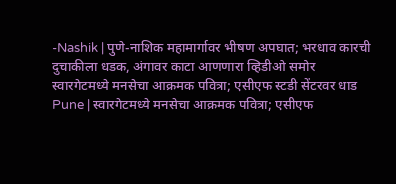-Nashik | पुणे-नाशिक महामार्गावर भीषण अपघात; भरधाव कारची दुचाकीला धडक, अंगावर काटा आणणारा व्हिडीओ समोर
स्वारगेटमध्ये मनसेचा आक्रमक पवित्रा; एसीएफ स्टडी सेंटरवर धाड
Pune | स्वारगेटमध्ये मनसेचा आक्रमक पवित्रा; एसीएफ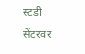स्टडी सेंटरवर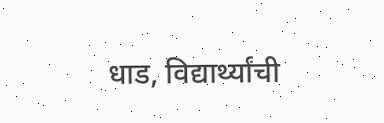धाड, विद्यार्थ्यांची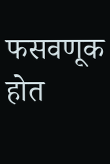फसवणूक होत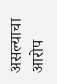असल्याचा आरोप